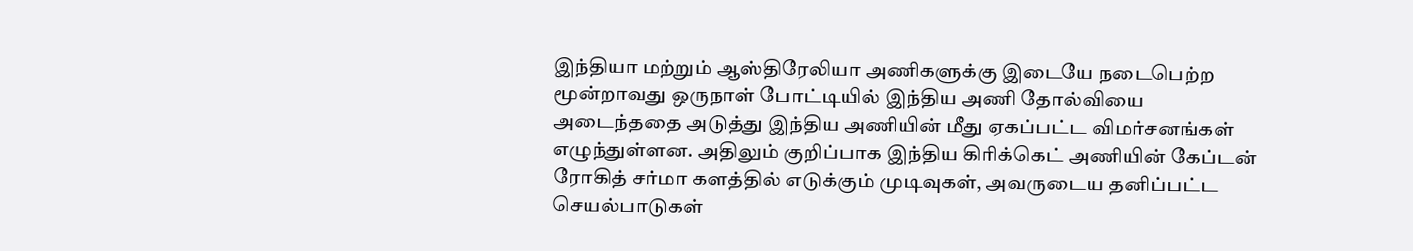இந்தியா மற்றும் ஆஸ்திரேலியா அணிகளுக்கு இடையே நடைபெற்ற மூன்றாவது ஒருநாள் போட்டியில் இந்திய அணி தோல்வியை அடைந்ததை அடுத்து இந்திய அணியின் மீது ஏகப்பட்ட விமர்சனங்கள் எழுந்துள்ளன. அதிலும் குறிப்பாக இந்திய கிரிக்கெட் அணியின் கேப்டன் ரோகித் சர்மா களத்தில் எடுக்கும் முடிவுகள், அவருடைய தனிப்பட்ட செயல்பாடுகள்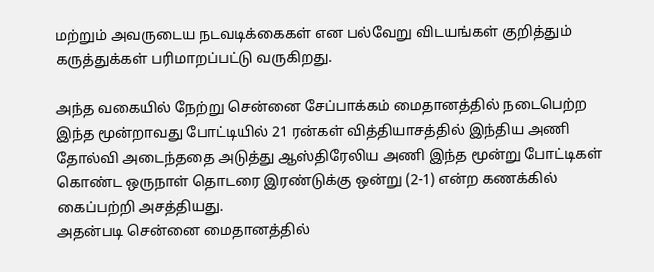மற்றும் அவருடைய நடவடிக்கைகள் என பல்வேறு விடயங்கள் குறித்தும் கருத்துக்கள் பரிமாறப்பட்டு வருகிறது.

அந்த வகையில் நேற்று சென்னை சேப்பாக்கம் மைதானத்தில் நடைபெற்ற இந்த மூன்றாவது போட்டியில் 21 ரன்கள் வித்தியாசத்தில் இந்திய அணி தோல்வி அடைந்ததை அடுத்து ஆஸ்திரேலிய அணி இந்த மூன்று போட்டிகள் கொண்ட ஒருநாள் தொடரை இரண்டுக்கு ஒன்று (2-1) என்ற கணக்கில் கைப்பற்றி அசத்தியது.
அதன்படி சென்னை மைதானத்தில்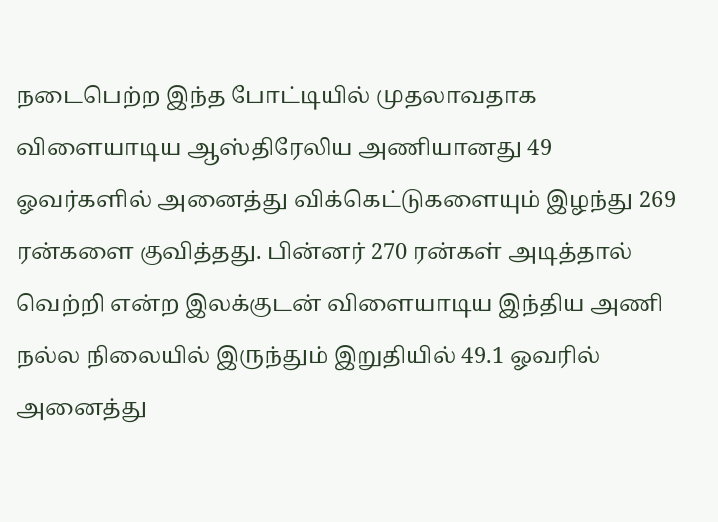நடைபெற்ற இந்த போட்டியில் முதலாவதாக விளையாடிய ஆஸ்திரேலிய அணியானது 49 ஓவர்களில் அனைத்து விக்கெட்டுகளையும் இழந்து 269 ரன்களை குவித்தது. பின்னர் 270 ரன்கள் அடித்தால் வெற்றி என்ற இலக்குடன் விளையாடிய இந்திய அணி நல்ல நிலையில் இருந்தும் இறுதியில் 49.1 ஓவரில் அனைத்து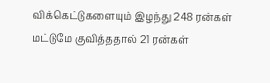விக்கெட்டுகளையும் இழந்து 248 ரன்கள் மட்டுமே குவித்ததால் 21 ரன்கள்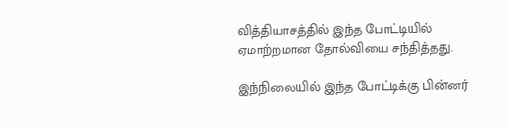வித்தியாசத்தில் இந்த போட்டியில் ஏமாற்றமான தோல்வியை சந்தித்தது.

இந்நிலையில் இந்த போட்டிக்கு பின்னர்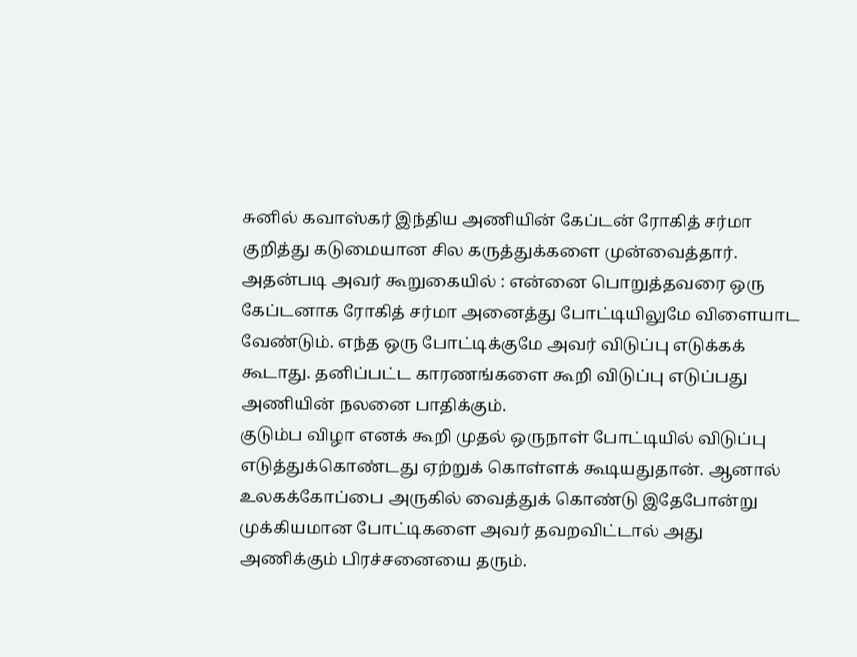சுனில் கவாஸ்கர் இந்திய அணியின் கேப்டன் ரோகித் சர்மா குறித்து கடுமையான சில கருத்துக்களை முன்வைத்தார். அதன்படி அவர் கூறுகையில் : என்னை பொறுத்தவரை ஒரு கேப்டனாக ரோகித் சர்மா அனைத்து போட்டியிலுமே விளையாட வேண்டும். எந்த ஒரு போட்டிக்குமே அவர் விடுப்பு எடுக்கக் கூடாது. தனிப்பட்ட காரணங்களை கூறி விடுப்பு எடுப்பது அணியின் நலனை பாதிக்கும்.
குடும்ப விழா எனக் கூறி முதல் ஒருநாள் போட்டியில் விடுப்பு எடுத்துக்கொண்டது ஏற்றுக் கொள்ளக் கூடியதுதான். ஆனால் உலகக்கோப்பை அருகில் வைத்துக் கொண்டு இதேபோன்று முக்கியமான போட்டிகளை அவர் தவறவிட்டால் அது அணிக்கும் பிரச்சனையை தரும்.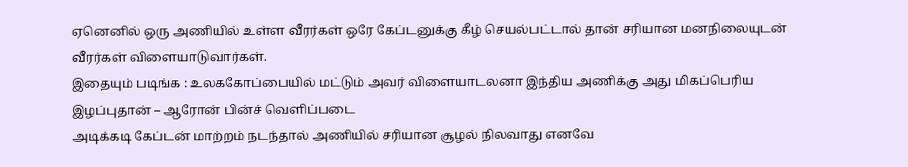ஏனெனில் ஒரு அணியில் உள்ள வீரர்கள் ஒரே கேப்டனுக்கு கீழ் செயல்பட்டால் தான் சரியான மனநிலையுடன் வீரர்கள் விளையாடுவார்கள்.
இதையும் படிங்க : உலககோப்பையில் மட்டும் அவர் விளையாடலனா இந்திய அணிக்கு அது மிகப்பெரிய இழப்புதான் – ஆரோன் பின்ச் வெளிப்படை
அடிக்கடி கேப்டன் மாற்றம் நடந்தால் அணியில் சரியான சூழல் நிலவாது எனவே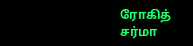ரோகித் சர்மா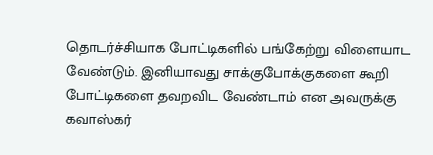தொடர்ச்சியாக போட்டிகளில் பங்கேற்று விளையாட வேண்டும். இனியாவது சாக்குபோக்குகளை கூறி போட்டிகளை தவறவிட வேண்டாம் என அவருக்கு கவாஸ்கர்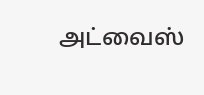அட்வைஸ்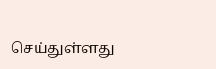செய்துள்ளது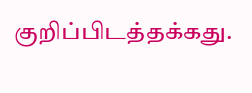குறிப்பிடத்தக்கது.